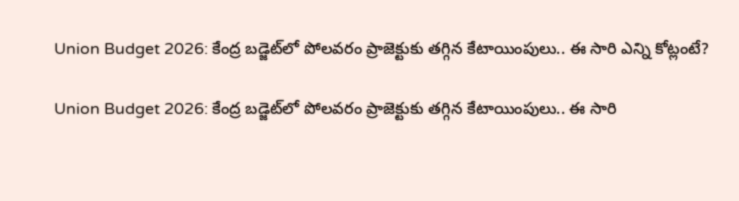Union Budget 2026: కేంద్ర బ‌డ్జెట్‌లో పోల‌వ‌రం ప్రాజెక్టుకు త‌గ్గిన కేటాయింపులు.. ఈ సారి ఎన్ని కోట్లంటే?

Union Budget 2026: కేంద్ర బ‌డ్జెట్‌లో పోల‌వ‌రం ప్రాజెక్టుకు త‌గ్గిన కేటాయింపులు.. ఈ సారి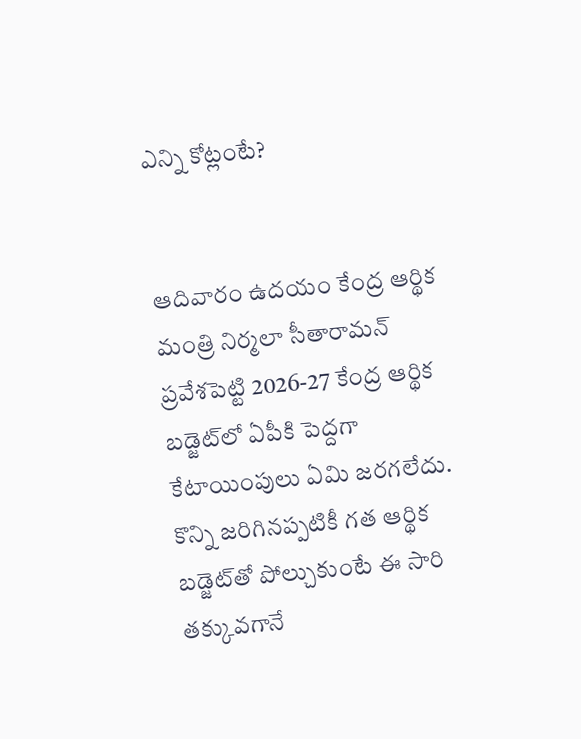ఎన్ని కోట్లంటే?


ఆదివారం ఉదయం కేంద్ర ఆర్థిక మంత్రి నిర్మలా సీతారామన్ ప్రవేశపెట్టి 2026-27 కేంద్ర ఆర్థిక బడ్జెట్‌లో ఏపీకి పెద్దగా కేటాయింపులు ఏమి జరగలేదు. కొన్ని జరిగినప్పటికీ గత ఆర్థిక బడ్జెట్‌తో పోల్చుకుంటే ఈ సారి తక్కువగానే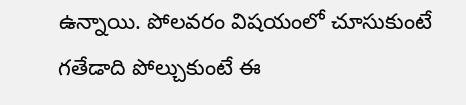ఉన్నాయి. పోలవరం విషయంలో చూసుకుంటే గతేడాది పోల్చుకుంటే ఈ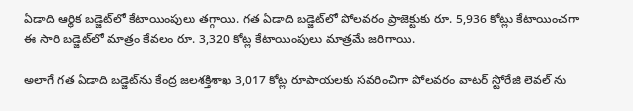ఏడాది ఆర్థిక బడ్జెట్‌లో కేటాయింపులు తగ్గాయి. గ‌త ఏడాది బ‌డ్జెట్‌లో పోలవరం ప్రాజెక్టుకు రూ. 5,936 కోట్లు కేటాయించ‌గా ఈ సారి బ‌డ్జెట్‌లో మాత్రం కేవలం రూ. 3,320 కోట్ల కేటాయింపులు మాత్రమే జరిగాయి.

అలాగే గ‌త ఏడాది బ‌డ్జెట్‌ను కేంద్ర జ‌ల‌శ‌క్తిశాఖ‌ 3,017 కోట్ల రూపాయ‌ల‌కు స‌వ‌రించిగా పోల‌వ‌రం వాట‌ర్ స్టోరేజి లెవ‌ల్ ను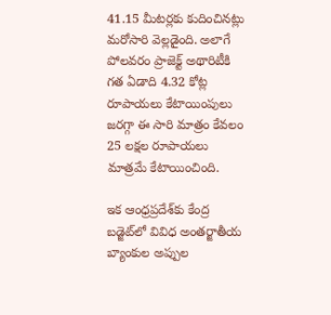41.15 మీట‌ర్లకు కుదించిన‌ట్లు మ‌రోసారి వెల్లడైంది. అలాగే పోల‌వ‌రం ప్రాజెక్ట్ అథారిటీకి గ‌త ఏడాది 4.32 కోట్ల రూపాయ‌లు కేటాయింపులు జరగ్గా ఈ సారి మాత్రం కేవలం 25 ల‌క్షల రూపాయ‌లు మాత్రమే కేటాయించింది.

ఇక ఆంధ్రప్రదేశ్‌కు కేంద్ర బ‌డ్జెట్‌లో వివిధ అంత‌ర్జాతీయ బ్యాంకుల అప్పుల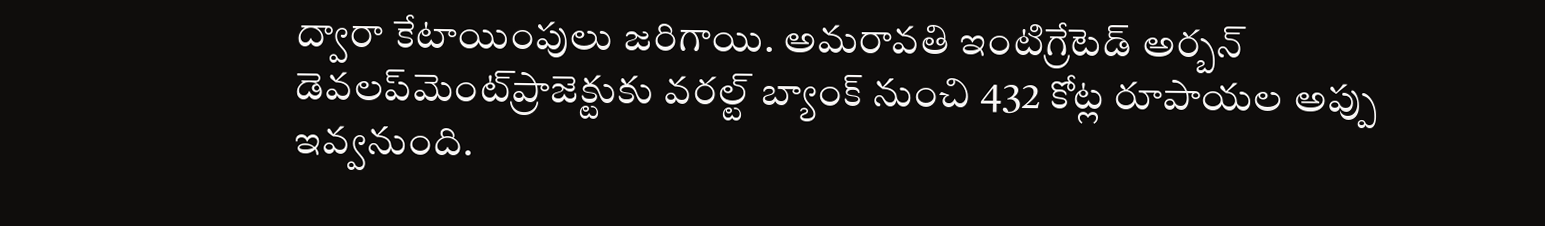ద్వారా కేటాయింపులు జరిగాయి. అమ‌రావ‌తి ఇంటిగ్రేటెడ్ అర్బన్ డెవ‌ల‌ప్‌మెంట్‌ప్రాజెక్టుకు వ‌ర‌ల్ట్ బ్యాంక్ నుంచి 432 కోట్ల రూపాయ‌ల అప్పు ఇవ్వనుంది.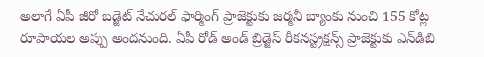అలాగే ఏపీ జీరో బడ్జెట్ నేచుర‌ల్ ఫార్మింగ్ ప్రాజెక్టుకు జ‌ర్మనీ బ్యాంకు నుంచి 155 కోట్ల రూపాయ‌ల అప్పు అందనుంది. ఏపీ రోడ్ అండ్ బ్రిడ్జెస్ రీక‌న‌స్ట్రక్షన్స్ ప్రాజెక్టుకు ఎన్‌డిబి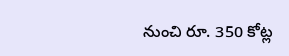నుంచి రూ. 350 కోట్ల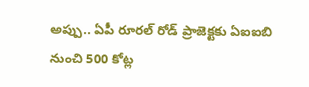అప్పు.. ఏపీ రూర‌ల్ రోడ్ ప్రాజెక్టకు ఏఐఐబి నుంచి 500 కోట్ల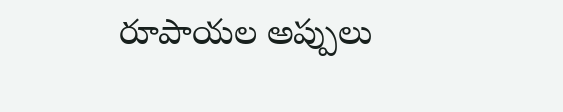రూపాయ‌ల అప్పులు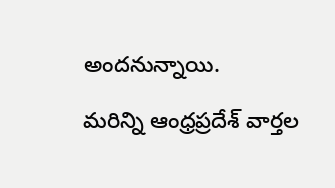అందనున్నాయి.

మరిన్ని ఆంధ్రప్రదేశ్ వార్తల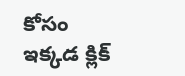కోసం ఇక్కడ క్లిక్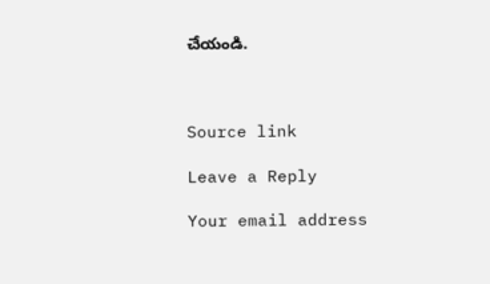చేయండి.



Source link

Leave a Reply

Your email address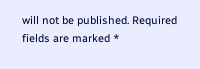will not be published. Required fields are marked *